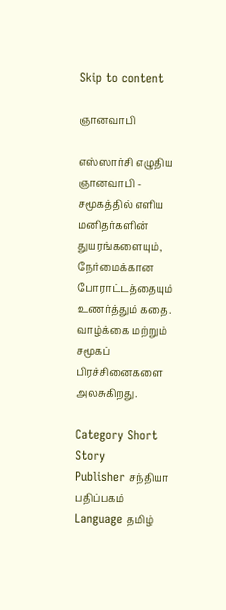Skip to content

ஞானவாபி

எஸ்ஸார்சி எழுதிய ஞானவாபி - சமூகத்தில் எளிய மனிதர்களின் துயரங்களையும், நேர்மைக்கான போராட்டத்தையும் உணர்த்தும் கதை. வாழ்க்கை மற்றும் சமூகப் பிரச்சினைகளை அலசுகிறது.

Category Short Story
Publisher சந்தியா பதிப்பகம்
Language தமிழ்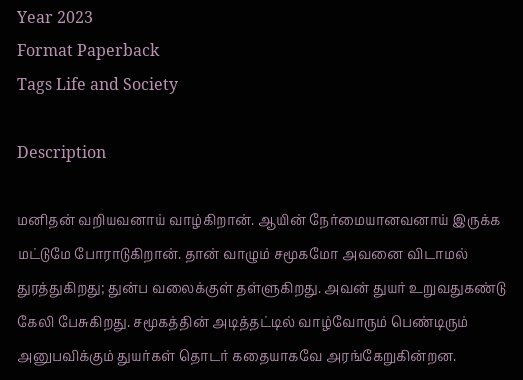Year 2023
Format Paperback
Tags Life and Society

Description

மனிதன் வறியவனாய் வாழ்கிறான். ஆயின் நேர்மையானவனாய் இருக்க மட்டுமே போராடுகிறான். தான் வாழும் சமூகமோ அவனை விடாமல் துரத்துகிறது; துன்ப வலைக்குள் தள்ளுகிறது. அவன் துயர் உறுவதுகண்டு கேலி பேசுகிறது. சமூகத்தின் அடித்தட்டில் வாழ்வோரும் பெண்டிரும் அனுபவிக்கும் துயர்கள் தொடர் கதையாகவே அரங்கேறுகின்றன.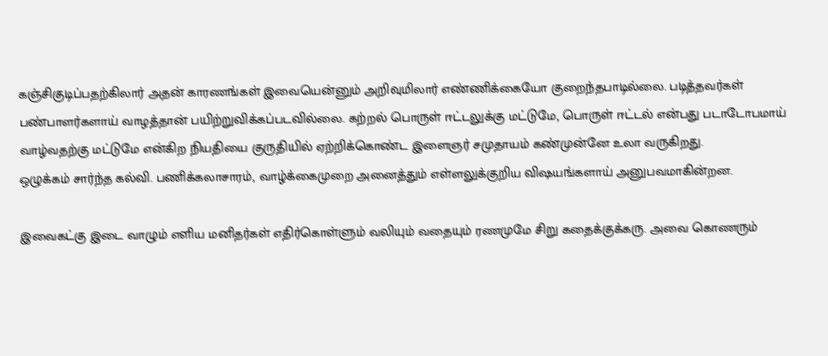கஞ்சிகுடிப்பதற்கிலார் அதன் காரணங்கள் இவையென்னும் அறிவுமிலார் எண்ணிக்கையோ குறைந்தபாடில்லை. படித்தவர்கள் பண்பாளர்களாய் வாழத்தான் பயிற்றுவிக்கப்படவில்லை. கற்றல் பொருள் ஈட்டலுக்கு மட்டுமே, பொருள் ஈட்டல் என்பது படாடோபமாய் வாழ்வதற்கு மட்டுமே என்கிற நியதியை குருதியில் ஏற்றிக்கொண்ட இளைஞர் சமுதாயம் கண்முன்னே உலா வருகிறது.
ஒழுக்கம் சார்ந்த கல்வி. பணிக்கலாசாரம், வாழ்க்கைமுறை அனைத்தும் எள்ளலுக்குறிய விஷயங்களாய் அனுபவமாகின்றன.

இவைகட்கு இடை வாழும் எளிய மனிதர்கள் எதிர்கொள்ளும் வலியும் வதையும் ரணமுமே சிறு கதைக்குக்கரு. அவை கொணரும்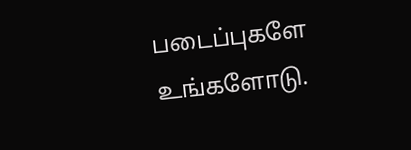படைப்புகளே உங்களோடு.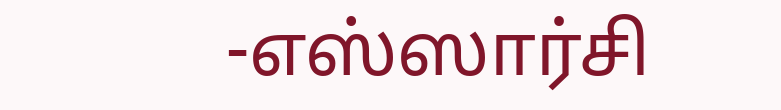-எஸ்ஸார்சி